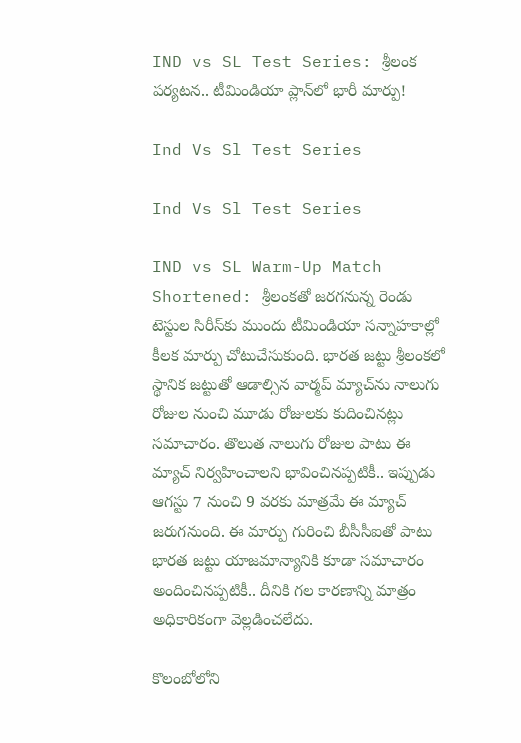IND vs SL Test Series: శ్రీలంక పర్యటన.. టీమిండియా ప్లాన్‌లో భారీ మార్పు!

Ind Vs Sl Test Series

Ind Vs Sl Test Series

IND vs SL Warm-Up Match Shortened: శ్రీలంకతో జరగనున్న రెండు టెస్టుల సిరీస్‌కు ముందు టీమిండియా సన్నాహకాల్లో కీలక మార్పు చోటుచేసుకుంది. భారత జట్టు శ్రీలంకలో స్థానిక జట్టుతో ఆడాల్సిన వార్మప్ మ్యాచ్‌ను నాలుగు రోజుల నుంచి మూడు రోజులకు కుదించినట్లు సమాచారం. తొలుత నాలుగు రోజుల పాటు ఈ మ్యాచ్ నిర్వహించాలని భావించినప్పటికీ.. ఇప్పుడు ఆగస్టు 7 నుంచి 9 వరకు మాత్రమే ఈ మ్యాచ్ జరుగనుంది. ఈ మార్పు గురించి బీసీసీఐతో పాటు భారత జట్టు యాజమాన్యానికి కూడా సమాచారం అందించినప్పటికీ.. దీనికి గల కారణాన్ని మాత్రం అధికారికంగా వెల్లడించలేదు.

కొలంబోలోని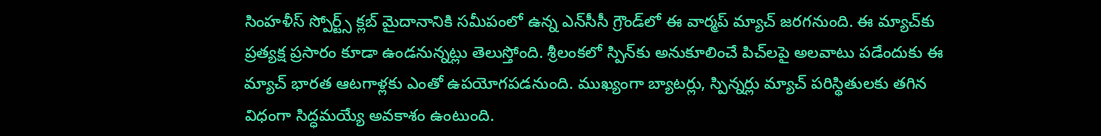సింహళీస్ స్పోర్ట్స్ క్లబ్ మైదానానికి సమీపంలో ఉన్న ఎన్‌సీసీ గ్రౌండ్‌లో ఈ వార్మప్ మ్యాచ్ జరగనుంది. ఈ మ్యాచ్‌కు ప్రత్యక్ష ప్రసారం కూడా ఉండనున్నట్లు తెలుస్తోంది. శ్రీలంకలో స్పిన్‌కు అనుకూలించే పిచ్‌లపై అలవాటు పడేందుకు ఈ మ్యాచ్ భారత ఆటగాళ్లకు ఎంతో ఉపయోగపడనుంది. ముఖ్యంగా బ్యాటర్లు, స్పిన్నర్లు మ్యాచ్ పరిస్థితులకు తగిన విధంగా సిద్ధమయ్యే అవకాశం ఉంటుంది.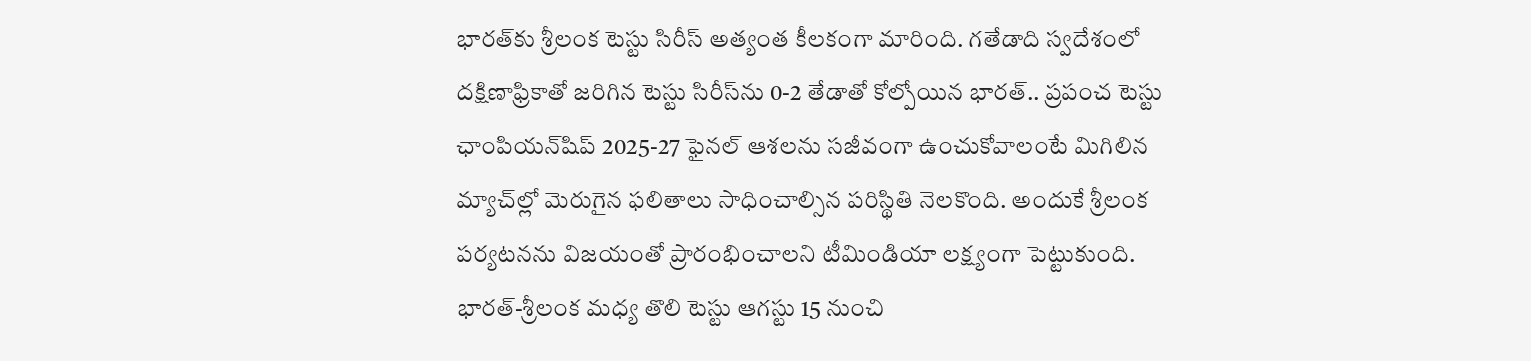భారత్‌కు శ్రీలంక టెస్టు సిరీస్ అత్యంత కీలకంగా మారింది. గతేడాది స్వదేశంలో దక్షిణాఫ్రికాతో జరిగిన టెస్టు సిరీస్‌ను 0-2 తేడాతో కోల్పోయిన భారత్.. ప్రపంచ టెస్టు ఛాంపియన్‌షిప్ 2025-27 ఫైనల్ ఆశలను సజీవంగా ఉంచుకోవాలంటే మిగిలిన మ్యాచ్‌ల్లో మెరుగైన ఫలితాలు సాధించాల్సిన పరిస్థితి నెలకొంది. అందుకే శ్రీలంక పర్యటనను విజయంతో ప్రారంభించాలని టీమిండియా లక్ష్యంగా పెట్టుకుంది. భారత్-శ్రీలంక మధ్య తొలి టెస్టు ఆగస్టు 15 నుంచి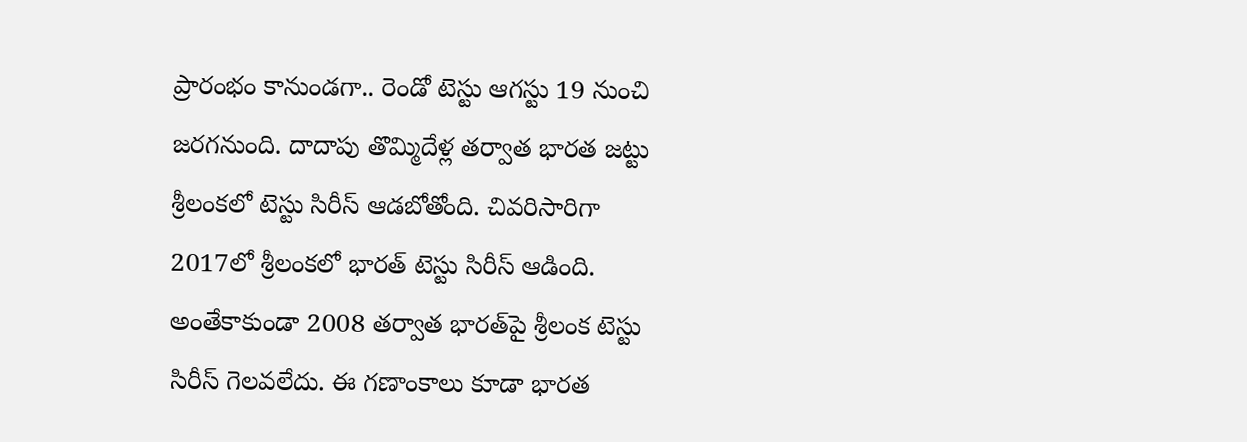ప్రారంభం కానుండగా.. రెండో టెస్టు ఆగస్టు 19 నుంచి జరగనుంది. దాదాపు తొమ్మిదేళ్ల తర్వాత భారత జట్టు శ్రీలంకలో టెస్టు సిరీస్ ఆడబోతోంది. చివరిసారిగా 2017లో శ్రీలంకలో భారత్ టెస్టు సిరీస్ ఆడింది. అంతేకాకుండా 2008 తర్వాత భారత్‌పై శ్రీలంక టెస్టు సిరీస్ గెలవలేదు. ఈ గణాంకాలు కూడా భారత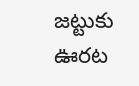జట్టుకు ఊరట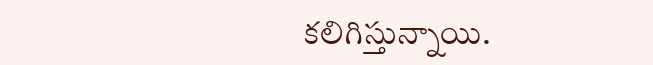కలిగిస్తున్నాయి.